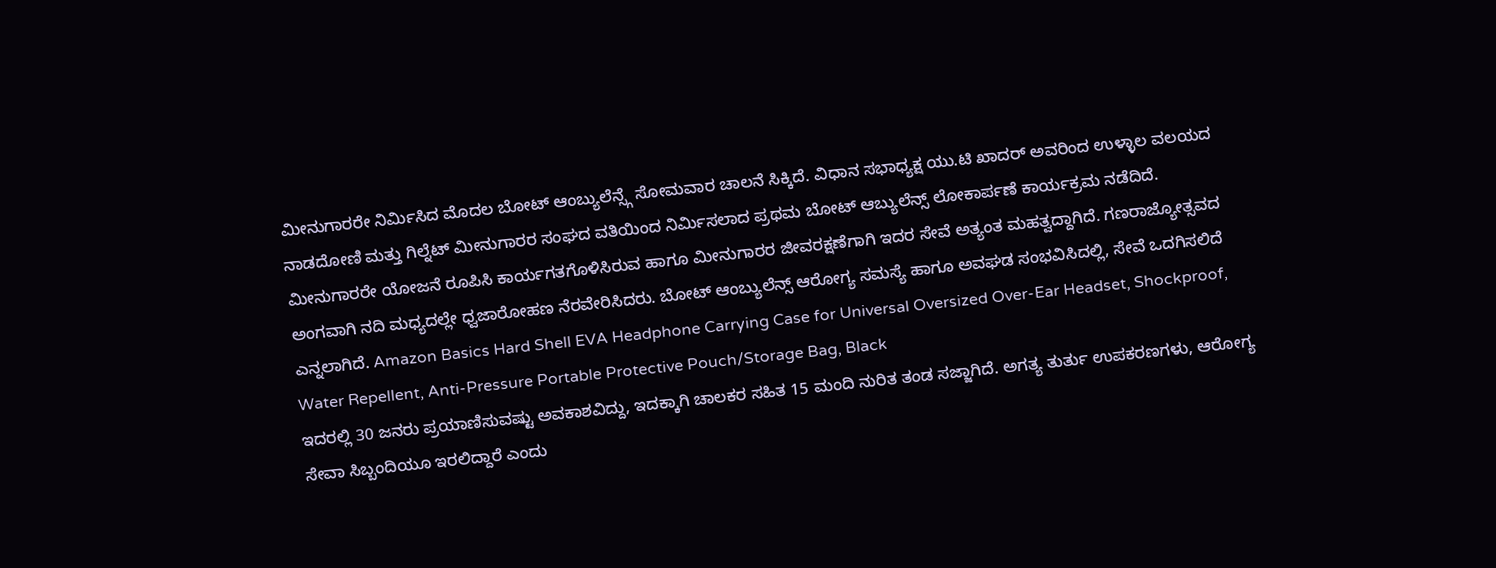ಮೀನುಗಾರರೇ ನಿರ್ಮಿಸಿದ ಮೊದಲ ಬೋಟ್ ಆಂಬ್ಯುಲೆನ್ಸ್ಗೆ ಸೋಮವಾರ ಚಾಲನೆ ಸಿಕ್ಕಿದೆ. ವಿಧಾನ ಸಭಾಧ್ಯಕ್ಷ ಯು.ಟಿ ಖಾದರ್ ಅವರಿಂದ ಉಳ್ಳಾಲ ವಲಯದ ನಾಡದೋಣಿ ಮತ್ತು ಗಿಲ್ನೆಟ್ ಮೀನುಗಾರರ ಸಂಘದ ವತಿಯಿಂದ ನಿರ್ಮಿಸಲಾದ ಪ್ರಥಮ ಬೋಟ್ ಆಬ್ಯುಲೆನ್ಸ್ ಲೋಕಾರ್ಪಣೆ ಕಾರ್ಯಕ್ರಮ ನಡೆದಿದೆ.
ಮೀನುಗಾರರೇ ಯೋಜನೆ ರೂಪಿಸಿ ಕಾರ್ಯಗತಗೊಳಿಸಿರುವ ಹಾಗೂ ಮೀನುಗಾರರ ಜೀವರಕ್ಷಣೆಗಾಗಿ ಇದರ ಸೇವೆ ಅತ್ಯಂತ ಮಹತ್ವದ್ದಾಗಿದೆ. ಗಣರಾಜ್ಯೋತ್ಸವದ ಅಂಗವಾಗಿ ನದಿ ಮಧ್ಯದಲ್ಲೇ ಧ್ವಜಾರೋಹಣ ನೆರವೇರಿಸಿದರು. ಬೋಟ್ ಆಂಬ್ಯುಲೆನ್ಸ್ ಆರೋಗ್ಯ ಸಮಸ್ಯೆ ಹಾಗೂ ಅವಘಡ ಸಂಭವಿಸಿದಲ್ಲಿ, ಸೇವೆ ಒದಗಿಸಲಿದೆ ಎನ್ನಲಾಗಿದೆ. Amazon Basics Hard Shell EVA Headphone Carrying Case for Universal Oversized Over-Ear Headset, Shockproof, Water Repellent, Anti-Pressure Portable Protective Pouch/Storage Bag, Black
ಇದರಲ್ಲಿ 30 ಜನರು ಪ್ರಯಾಣಿಸುವಷ್ಟು ಅವಕಾಶವಿದ್ದು, ಇದಕ್ಕಾಗಿ ಚಾಲಕರ ಸಹಿತ 15 ಮಂದಿ ನುರಿತ ತಂಡ ಸಜ್ಜಾಗಿದೆ. ಅಗತ್ಯ ತುರ್ತು ಉಪಕರಣಗಳು, ಆರೋಗ್ಯ ಸೇವಾ ಸಿಬ್ಬಂದಿಯೂ ಇರಲಿದ್ದಾರೆ ಎಂದು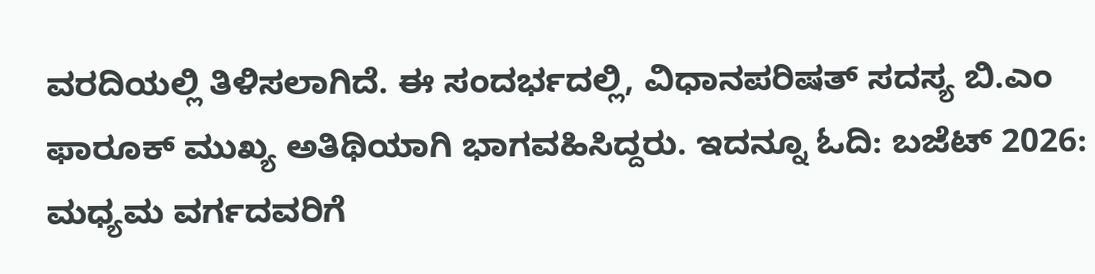ವರದಿಯಲ್ಲಿ ತಿಳಿಸಲಾಗಿದೆ. ಈ ಸಂದರ್ಭದಲ್ಲಿ, ವಿಧಾನಪರಿಷತ್ ಸದಸ್ಯ ಬಿ.ಎಂ ಫಾರೂಕ್ ಮುಖ್ಯ ಅತಿಥಿಯಾಗಿ ಭಾಗವಹಿಸಿದ್ದರು. ಇದನ್ನೂ ಓದಿ: ಬಜೆಟ್ 2026: ಮಧ್ಯಮ ವರ್ಗದವರಿಗೆ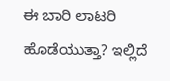ಈ ಬಾರಿ ಲಾಟರಿ ಹೊಡೆಯುತ್ತಾ? ಇಲ್ಲಿದೆ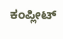ಕಂಪ್ಲೀಟ್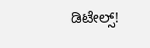ಡಿಟೇಲ್ಸ್!